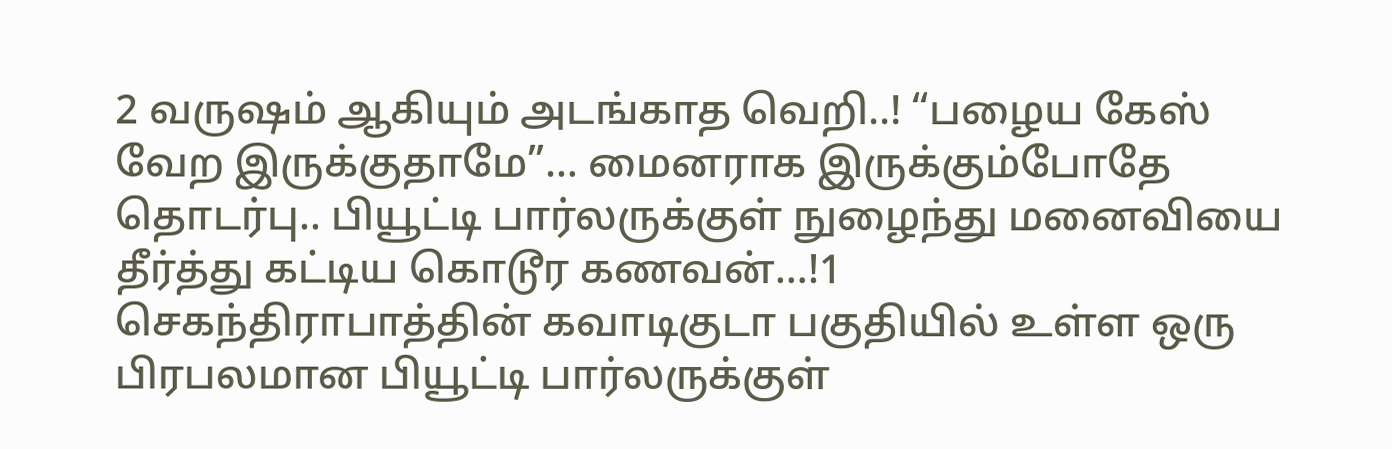2 வருஷம் ஆகியும் அடங்காத வெறி..! “பழைய கேஸ் வேற இருக்குதாமே”… மைனராக இருக்கும்போதே தொடர்பு.. பியூட்டி பார்லருக்குள் நுழைந்து மனைவியை தீர்த்து கட்டிய கொடூர கணவன்…!1
செகந்திராபாத்தின் கவாடிகுடா பகுதியில் உள்ள ஒரு பிரபலமான பியூட்டி பார்லருக்குள்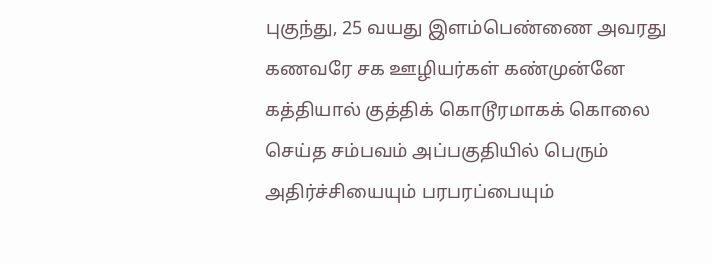புகுந்து, 25 வயது இளம்பெண்ணை அவரது கணவரே சக ஊழியர்கள் கண்முன்னே கத்தியால் குத்திக் கொடூரமாகக் கொலை செய்த சம்பவம் அப்பகுதியில் பெரும் அதிர்ச்சியையும் பரபரப்பையும்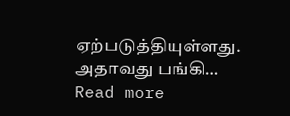ஏற்படுத்தியுள்ளது. அதாவது பங்கி…
Read more